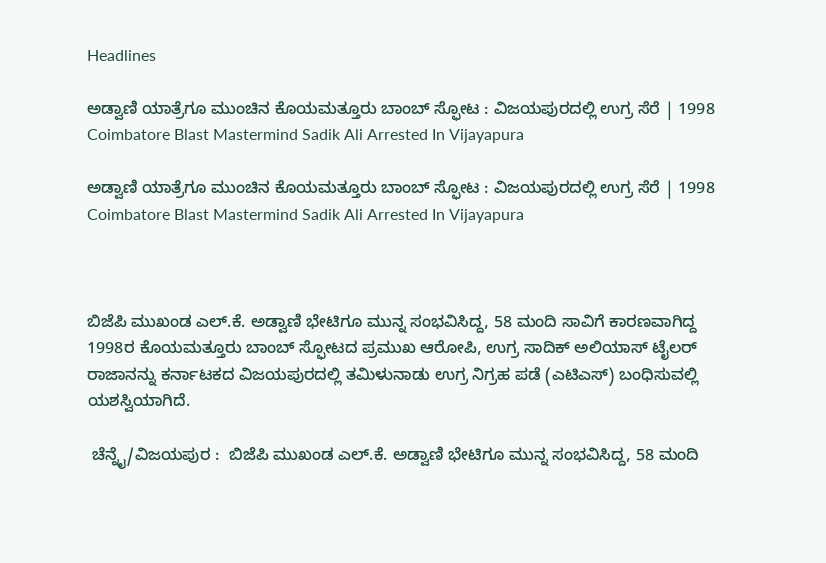Headlines

ಅಡ್ವಾಣಿ ಯಾತ್ರೆಗೂ ಮುಂಚಿನ ಕೊಯಮತ್ತೂರು ಬಾಂಬ್‌ ಸ್ಫೋಟ : ವಿಜಯಪುರದಲ್ಲಿ ಉಗ್ರ ಸೆರೆ | 1998 Coimbatore Blast Mastermind Sadik Ali Arrested In Vijayapura

ಅಡ್ವಾಣಿ ಯಾತ್ರೆಗೂ ಮುಂಚಿನ ಕೊಯಮತ್ತೂರು ಬಾಂಬ್‌ ಸ್ಫೋಟ : ವಿಜಯಪುರದಲ್ಲಿ ಉಗ್ರ ಸೆರೆ | 1998 Coimbatore Blast Mastermind Sadik Ali Arrested In Vijayapura



ಬಿಜೆಪಿ ಮುಖಂಡ ಎಲ್‌.ಕೆ. ಅಡ್ವಾಣಿ ಭೇಟಿಗೂ ಮುನ್ನ ಸಂಭವಿಸಿದ್ದ, 58 ಮಂದಿ ಸಾವಿಗೆ ಕಾರಣವಾಗಿದ್ದ 1998ರ ಕೊಯಮತ್ತೂರು ಬಾಂಬ್‌ ಸ್ಫೋಟದ ಪ್ರಮುಖ ಆರೋಪಿ, ಉಗ್ರ ಸಾದಿಕ್‌ ಅಲಿಯಾಸ್‌ ಟೈಲರ್‌ ರಾಜಾನನ್ನು ಕರ್ನಾಟಕದ ವಿಜಯಪುರದಲ್ಲಿ ತಮಿಳುನಾಡು ಉಗ್ರ ನಿಗ್ರಹ ಪಡೆ (ಎಟಿಎಸ್‌) ಬಂಧಿಸುವಲ್ಲಿ ಯಶಸ್ವಿಯಾಗಿದೆ.

 ಚೆನ್ನೈ/ವಿಜಯಪುರ :  ಬಿಜೆಪಿ ಮುಖಂಡ ಎಲ್‌.ಕೆ. ಅಡ್ವಾಣಿ ಭೇಟಿಗೂ ಮುನ್ನ ಸಂಭವಿಸಿದ್ದ, 58 ಮಂದಿ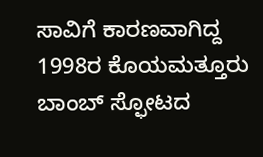ಸಾವಿಗೆ ಕಾರಣವಾಗಿದ್ದ 1998ರ ಕೊಯಮತ್ತೂರು ಬಾಂಬ್‌ ಸ್ಫೋಟದ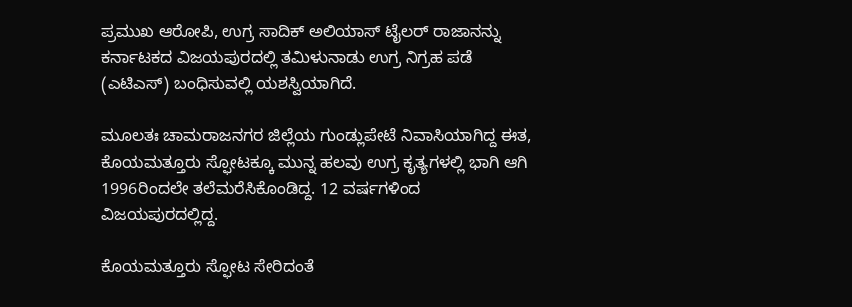ಪ್ರಮುಖ ಆರೋಪಿ, ಉಗ್ರ ಸಾದಿಕ್‌ ಅಲಿಯಾಸ್‌ ಟೈಲರ್‌ ರಾಜಾನನ್ನು ಕರ್ನಾಟಕದ ವಿಜಯಪುರದಲ್ಲಿ ತಮಿಳುನಾಡು ಉಗ್ರ ನಿಗ್ರಹ ಪಡೆ (ಎಟಿಎಸ್‌) ಬಂಧಿಸುವಲ್ಲಿ ಯಶಸ್ವಿಯಾಗಿದೆ.

ಮೂಲತಃ ಚಾಮರಾಜನಗರ ಜಿಲ್ಲೆಯ ಗುಂಡ್ಲುಪೇಟೆ ನಿವಾಸಿಯಾಗಿದ್ದ ಈತ, ಕೊಯಮತ್ತೂರು ಸ್ಫೋಟಕ್ಕೂ ಮುನ್ನ ಹಲವು ಉಗ್ರ ಕೃತ್ಯಗಳಲ್ಲಿ ಭಾಗಿ ಆಗಿ 1996ರಿಂದಲೇ ತಲೆಮರೆಸಿಕೊಂಡಿದ್ದ. 12 ವರ್ಷಗಳಿಂದ ವಿಜಯಪುರದಲ್ಲಿದ್ದ.

ಕೊಯಮತ್ತೂರು ಸ್ಫೋಟ ಸೇರಿದಂತೆ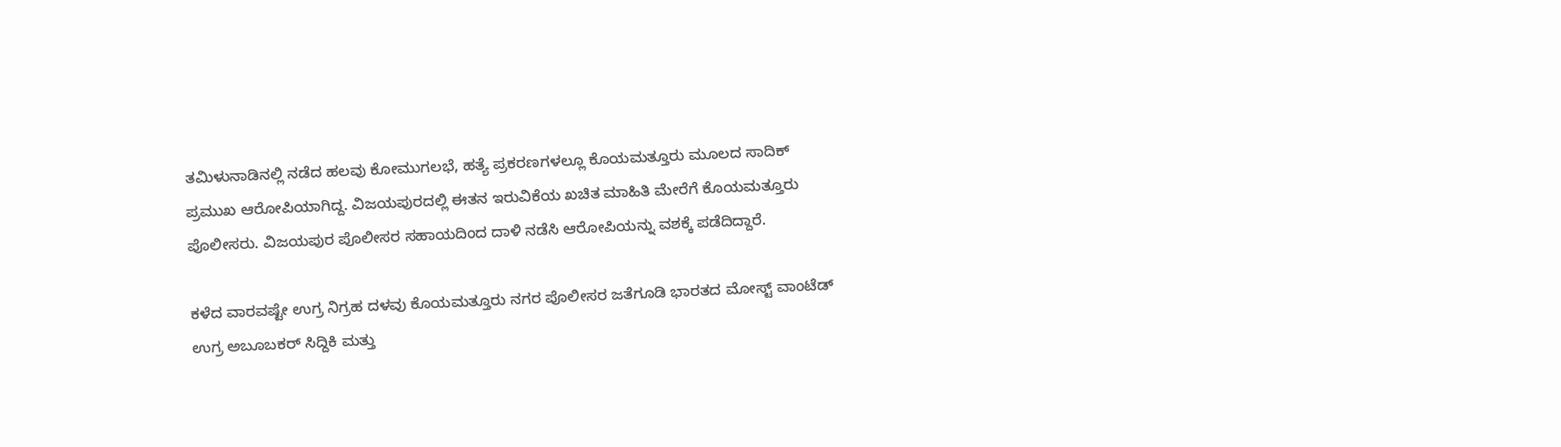ತಮಿಳುನಾಡಿನಲ್ಲಿ ನಡೆದ ಹಲವು ಕೋಮುಗಲಭೆ, ಹತ್ಯೆ ಪ್ರಕರಣಗಳಲ್ಲೂ ಕೊಯಮತ್ತೂರು ಮೂಲದ ಸಾದಿಕ್‌ ಪ್ರಮುಖ ಆರೋಪಿಯಾಗಿದ್ದ. ವಿಜಯಪುರದಲ್ಲಿ ಈತನ ಇರುವಿಕೆಯ ಖಚಿತ ಮಾಹಿತಿ ಮೇರೆಗೆ ಕೊಯಮತ್ತೂರು ಪೊಲೀಸರು. ವಿಜಯಪುರ ಪೊಲೀಸರ ಸಹಾಯದಿಂದ ದಾಳಿ ನಡೆಸಿ ಆರೋಪಿಯನ್ನು ವಶಕ್ಕೆ ಪಡೆದಿದ್ದಾರೆ.

ಕಳೆದ ವಾರವಷ್ಟೇ ಉಗ್ರ ನಿಗ್ರಹ ದಳವು ಕೊಯಮತ್ತೂರು ನಗರ ಪೊಲೀಸರ ಜತೆಗೂಡಿ ಭಾರತದ ಮೋಸ್ಟ್‌ ವಾಂಟೆಡ್‌ ಉಗ್ರ ಅಬೂಬಕರ್‌ ಸಿದ್ದಿಕಿ ಮತ್ತು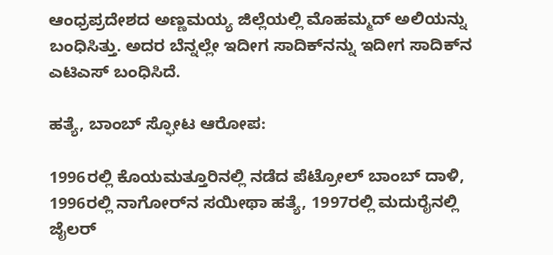ಆಂಧ್ರಪ್ರದೇಶದ ಅಣ್ಣಮಯ್ಯ ಜಿಲ್ಲೆಯಲ್ಲಿ ಮೊಹಮ್ಮದ್‌ ಅಲಿಯನ್ನು ಬಂಧಿಸಿತ್ತು. ಅದರ ಬೆನ್ನಲ್ಲೇ ಇದೀಗ ಸಾದಿಕ್‌ನನ್ನು ಇದೀಗ ಸಾದಿಕ್‌ನ ಎಟಿಎಸ್‌ ಬಂಧಿಸಿದೆ.

ಹತ್ಯೆ, ಬಾಂಬ್‌ ಸ್ಫೋಟ ಆರೋಪ:

1996ರಲ್ಲಿ ಕೊಯಮತ್ತೂರಿನಲ್ಲಿ ನಡೆದ ಪೆಟ್ರೋಲ್‌ ಬಾಂಬ್‌ ದಾಳಿ, 1996ರಲ್ಲಿ ನಾಗೋರ್‌ನ ಸಯೀಥಾ ಹತ್ಯೆ, 1997ರಲ್ಲಿ ಮದುರೈನಲ್ಲಿ ಜೈಲರ್‌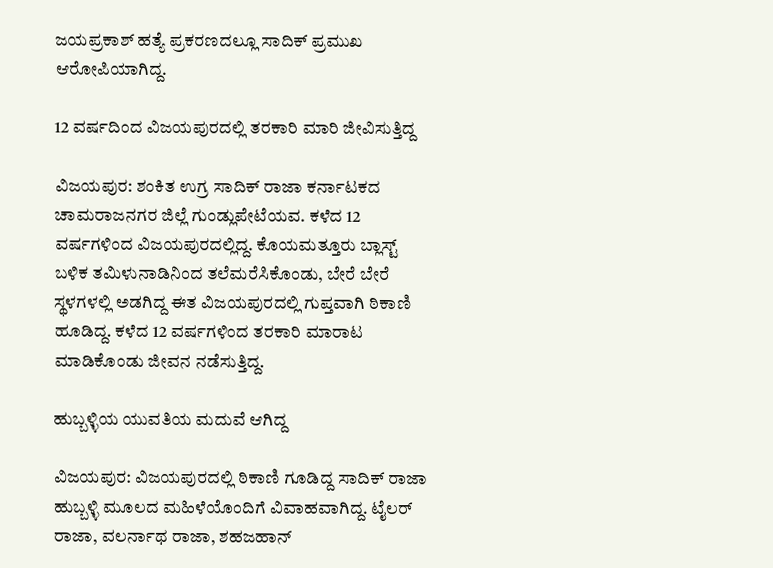ಜಯಪ್ರಕಾಶ್‌ ಹತ್ಯೆ ಪ್ರಕರಣದಲ್ಲೂ ಸಾದಿಕ್‌ ಪ್ರಮುಖ ಆರೋಪಿಯಾಗಿದ್ದ.

12 ವರ್ಷದಿಂದ ವಿಜಯಪುರದಲ್ಲಿ ತರಕಾರಿ ಮಾರಿ ಜೀವಿಸುತ್ತಿದ್ದ

ವಿಜಯಪುರ: ಶಂಕಿತ ಉಗ್ರ ಸಾದಿಕ್‌ ರಾಜಾ ಕರ್ನಾಟಕದ ಚಾಮರಾಜನಗರ ಜಿಲ್ಲೆ ಗುಂಡ್ಲುಪೇಟೆಯವ. ಕಳೆದ 12 ವರ್ಷಗಳಿಂದ ವಿಜಯಪುರದಲ್ಲಿದ್ದ. ಕೊಯಮತ್ತೂರು ಬ್ಲಾಸ್ಟ್ ಬಳಿಕ ತಮಿಳುನಾಡಿನಿಂದ ತಲೆ‌ಮರೆಸಿಕೊಂಡು, ಬೇರೆ ಬೇರೆ ಸ್ಥಳಗಳಲ್ಲಿ ಅಡಗಿದ್ದ ಈತ ವಿಜಯಪುರದಲ್ಲಿ ಗುಪ್ತವಾಗಿ ಠಿಕಾಣಿ ಹೂಡಿದ್ದ. ಕಳೆದ 12 ವರ್ಷಗಳಿಂದ ತರಕಾರಿ ಮಾರಾಟ ಮಾಡಿಕೊಂಡು ಜೀವನ ನಡೆಸುತ್ತಿದ್ದ.

ಹುಬ್ಬಳ್ಳಿಯ ಯುವತಿಯ ಮದುವೆ ಆಗಿದ್ದ

ವಿಜಯಪುರ: ವಿಜಯಪುರದಲ್ಲಿ ಠಿಕಾಣಿ ಗೂಡಿದ್ದ ಸಾದಿಕ್‌ ರಾಜಾ ಹುಬ್ಬಳ್ಳಿ ಮೂಲದ ಮಹಿಳೆಯೊಂದಿಗೆ ವಿವಾಹವಾಗಿದ್ದ. ಟೈಲರ್‌ ರಾಜಾ, ವಲರ್ನಾಥ ರಾಜಾ, ಶಹಜಹಾನ್‌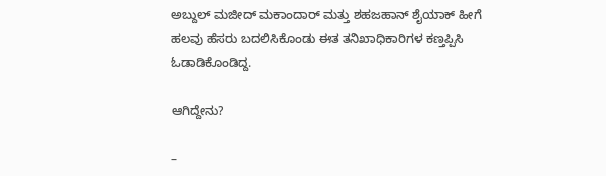ಅಬ್ದುಲ್‌ ಮಜೀದ್‌ ಮಕಾಂದಾರ್‌ ಮತ್ತು ಶಹಜಹಾನ್‌ ಶೈಯಾಕ್‌ ಹೀಗೆ ಹಲವು ಹೆಸರು ಬದಲಿಸಿಕೊಂಡು ಈತ ತನಿಖಾಧಿಕಾರಿಗಳ ಕಣ್ತಪ್ಪಿಸಿ ಓಡಾಡಿಕೊಂಡಿದ್ದ.

ಆಗಿದ್ದೇನು?

–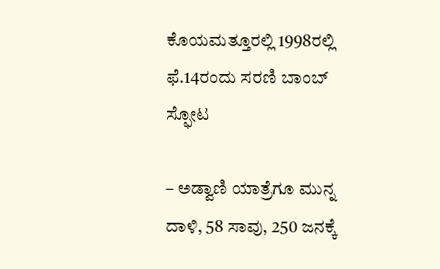ಕೊಯಮತ್ತೂರಲ್ಲಿ 1998ರಲ್ಲಿ ಫೆ.14ರಂದು ಸರಣಿ ಬಾಂಬ್‌ ಸ್ಫೋಟ

– ಅಡ್ವಾಣಿ ಯಾತ್ರೆಗೂ ಮುನ್ನ ದಾಳಿ, 58 ಸಾವು, 250 ಜನಕ್ಕೆ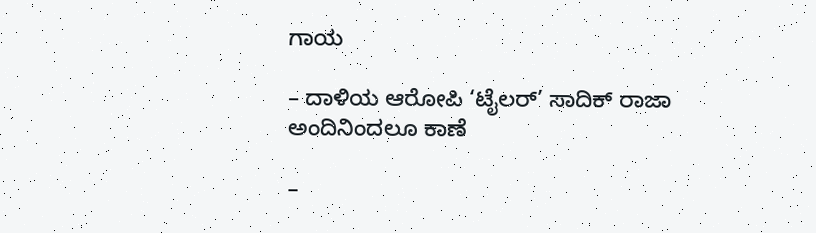ಗಾಯ

– ದಾಳಿಯ ಆರೋಪಿ ‘ಟೈಲರ್‌’ ಸಾದಿಕ್‌ ರಾಜಾ ಅಂದಿನಿಂದಲೂ ಕಾಣೆ

–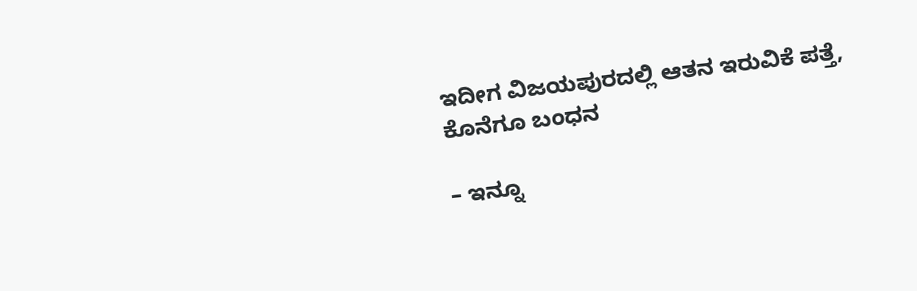ಇದೀಗ ವಿಜಯಪುರದಲ್ಲಿ ಆತನ ಇರುವಿಕೆ ಪತ್ತೆ, ಕೊನೆಗೂ ಬಂಧನ

– ಇನ್ನೂ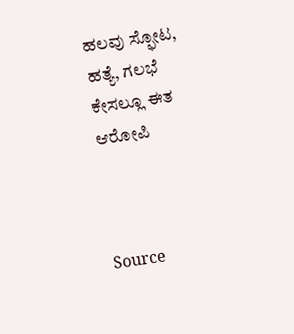ಹಲವು ಸ್ಫೋಟ, ಹತ್ಯೆ, ಗಲಭೆ ಕೇಸಲ್ಲೂ ಈತ ಆರೋಪಿ



Source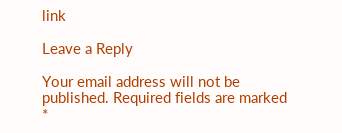link

Leave a Reply

Your email address will not be published. Required fields are marked *